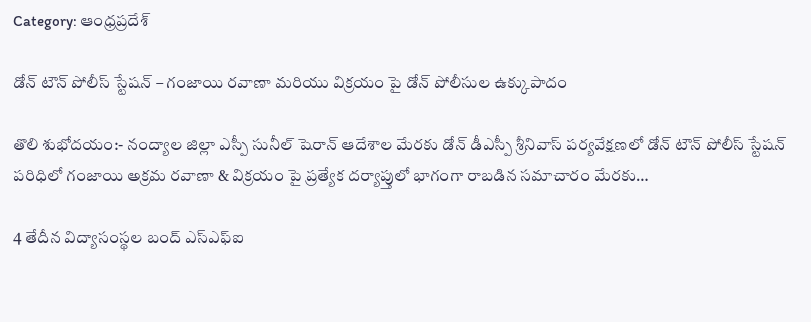Category: ఆంధ్రప్రదేశ్

డోన్ టౌన్ పోలీస్ స్టేషన్ – గంజాయి రవాణా మరియు విక్రయం పై డోన్ పోలీసుల ఉక్కుపాదం

తొలి శుభోదయం:- నంద్యాల జిల్లా ఎస్పీ సునీల్ షెరాన్ ఆదేశాల మేరకు డోన్ డీఎస్పీ శ్రీనివాస్ పర్యవేక్షణలో డోన్ టౌన్ పోలీస్ స్టేషన్ పరిధిలో గంజాయి అక్రమ రవాణా & విక్రయం పై ప్రత్యేక దర్యాప్తులో భాగంగా రాబడిన సమాచారం మేరకు…

4 తేదీన విద్యాసంస్థల బంద్ ఎస్ఎఫ్ఐ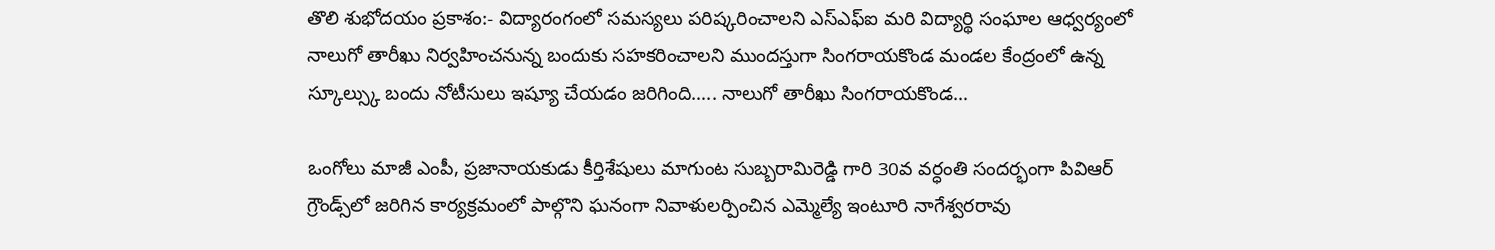తొలి శుభోదయం ప్రకాశం:- విద్యారంగంలో సమస్యలు పరిష్కరించాలని ఎస్ఎఫ్ఐ మరి విద్యార్థి సంఘాల ఆధ్వర్యంలో నాలుగో తారీఖు నిర్వహించనున్న బందుకు సహకరించాలని ముందస్తుగా సింగరాయకొండ మండల కేంద్రంలో ఉన్న స్కూల్స్కు బందు నోటీసులు ఇష్యూ చేయడం జరిగింది….. నాలుగో తారీఖు సింగరాయకొండ…

ఒంగోలు మాజీ ఎంపీ, ప్రజానాయకుడు కీర్తిశేషులు మాగుంట సుబ్బరామిరెడ్డి గారి 30వ వర్ధంతి సందర్భంగా పివిఆర్ గ్రౌండ్స్‌లో జరిగిన కార్యక్రమంలో పాల్గొని ఘనంగా నివాళులర్పించిన ఎమ్మెల్యే ఇంటూరి నాగేశ్వరరావు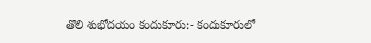తొలి శుభోదయం కందుకూరు:- కందుకూరులో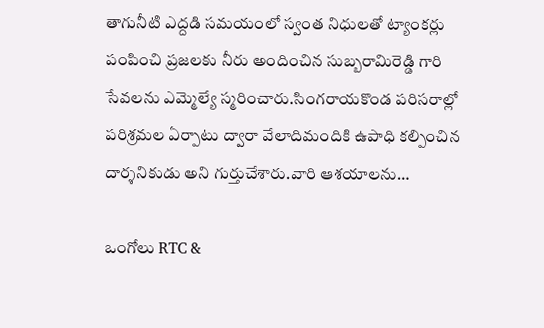తాగునీటి ఎద్దడి సమయంలో స్వంత నిధులతో ట్యాంకర్లు పంపించి ప్రజలకు నీరు అందించిన సుబ్బరామిరెడ్డి గారి సేవలను ఎమ్మెల్యే స్మరించారు.సింగరాయకొండ పరిసరాల్లో పరిశ్రమల ఏర్పాటు ద్వారా వేలాదిమందికి ఉపాధి కల్పించిన దార్శనికుడు అని గుర్తుచేశారు.వారి ఆశయాలను…

ఒంగోలు RTC &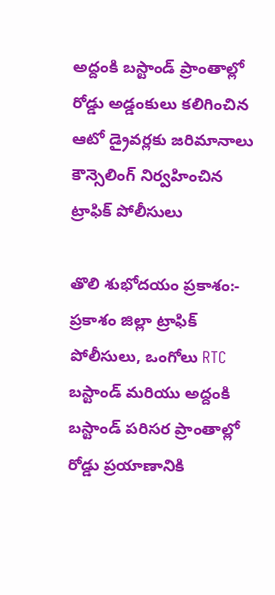అద్దంకి బస్టాండ్ ప్రాంతాల్లో రోడ్డు అడ్డంకులు కలిగించిన ఆటో డ్రైవర్లకు జరిమానాలు కౌన్సెలింగ్ నిర్వహించిన ట్రాఫిక్ పోలీసులు

తొలి శుభోదయం ప్రకాశం:- ప్రకాశం జిల్లా ట్రాఫిక్ పోలీసులు, ఒంగోలు RTC బస్టాండ్ మరియు అద్దంకి బస్టాండ్ పరిసర ప్రాంతాల్లో రోడ్డు ప్రయాణానికి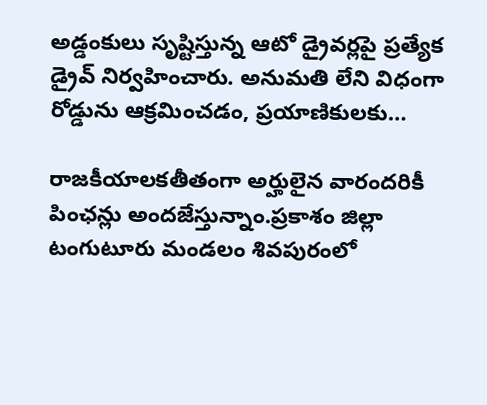అడ్డంకులు సృష్టిస్తున్న ఆటో డ్రైవర్లపై ప్రత్యేక డ్రైవ్ నిర్వహించారు. అనుమతి లేని విధంగా రోడ్డును ఆక్రమించడం, ప్రయాణికులకు…

రాజకీయాలకతీతంగా అర్హులైన వారందరికీ పింఛన్లు అందజేస్తున్నాం.ప్రకాశం జిల్లా టంగుటూరు మండలం శివపురంలో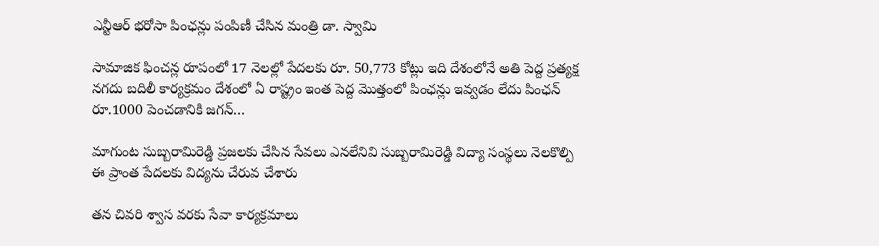ఎన్టీఆర్ భరోసా పింఛన్లు పంపిణీ చేసిన మంత్రి డా. స్వామి

సామాజిక ఫించన్ల రూపంలో 17 నెలల్లో పేదలకు రూ. 50,773 కోట్లు ఇది దేశంలోనే అతి పెద్ద ప్రత్యక్ష నగదు బదిలీ కార్యక్రమం దేశంలో ఏ రాష్ట్రం ఇంత పెద్ద మొత్తంలో పింఛన్లు ఇవ్వడం లేదు పింఛన్ రూ.1000 పెంచడానికి జగన్…

మాగుంట సుబ్బరామిరెడ్డి ప్రజలకు చేసిన సేవలు ఎనలేనివి సుబ్బరామిరెడ్డి విద్యా సంస్థలు నెలకొల్పి ఈ ప్రాంత పేదలకు విద్యను చేరువ చేశారు

తన చివరి శ్వాస వరకు సేవా కార్యక్రమాలు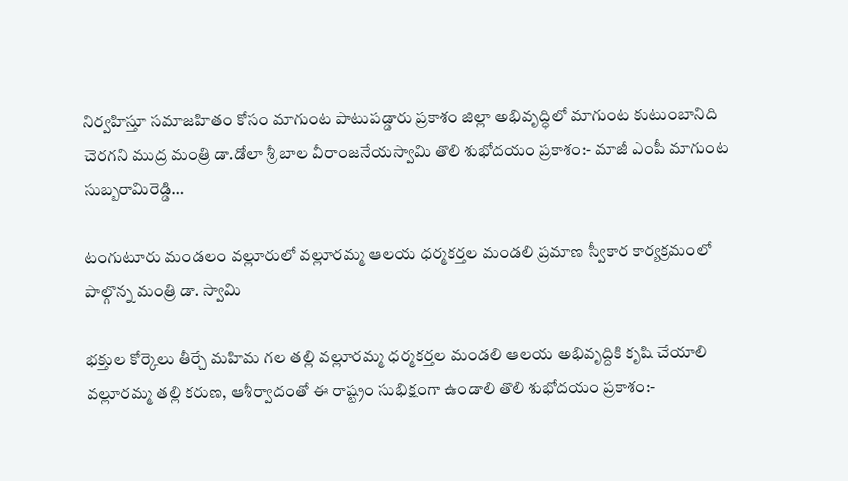నిర్వహిస్తూ సమాజహితం కోసం మాగుంట పాటుపడ్డారు ప్రకాశం జిల్లా అభివృద్ధిలో మాగుంట కుటుంబానిది చెరగని ముద్ర మంత్రి డా.డోలా శ్రీ బాల వీరాంజనేయస్వామి తొలి శుభోదయం ప్రకాశం:- మాజీ ఎంపీ మాగుంట సుబ్బరామిరెడ్డి…

టంగుటూరు మండలం వల్లూరులో వల్లూరమ్మ ఆలయ ధర్మకర్తల మండలి ప్రమాణ స్వీకార కార్యక్రమంలో పాల్గొన్న మంత్రి డా. స్వామి

భక్తుల కోర్కెలు తీర్చే మహిమ గల తల్లి వల్లూరమ్మ ధర్మకర్తల మండలి ఆలయ అభివృద్దికి కృషి చేయాలి వల్లూరమ్మ తల్లి కరుణ, ఆశీర్వాదంతో ఈ రాష్ట్రం సుభిక్షంగా ఉండాలి తొలి శుభోదయం ప్రకాశం:-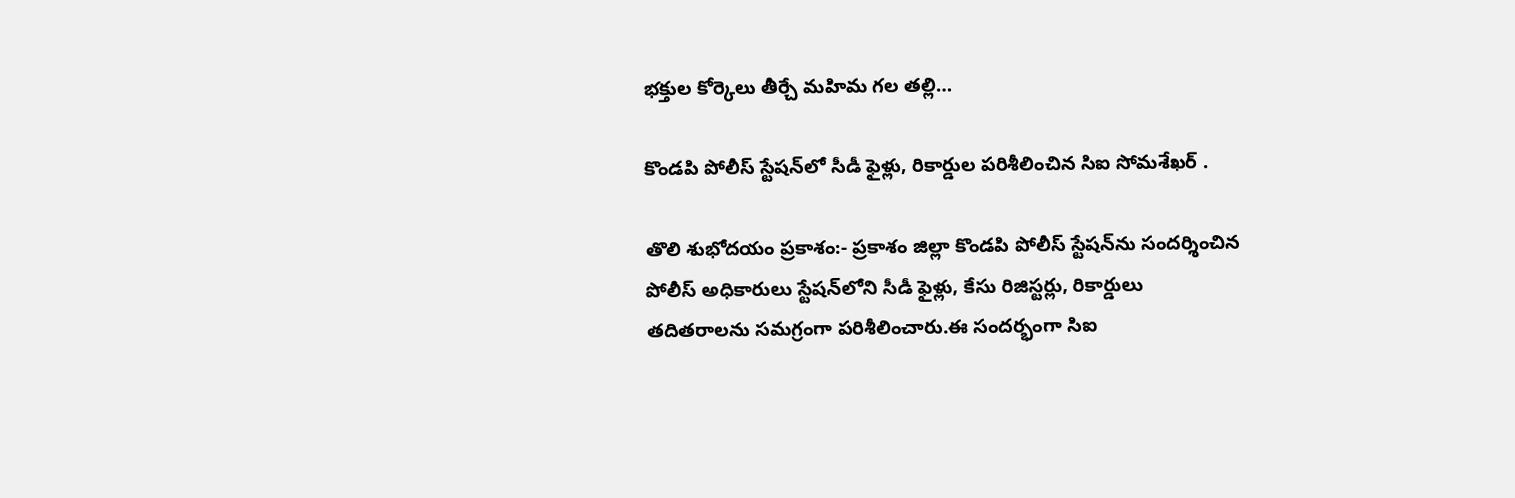భక్తుల కోర్కెలు తీర్చే మహిమ గల తల్లి…

కొండపి పోలీస్ స్టేషన్‌లో సీడీ ఫైళ్లు, రికార్డుల పరిశీలించిన సిఐ సోమశేఖర్ .

తొలి శుభోదయం ప్రకాశం:- ప్రకాశం జిల్లా కొండపి పోలీస్ స్టేషన్‌ను సందర్శించిన పోలీస్ అధికారులు స్టేషన్‌లోని సీడీ ఫైళ్లు, కేసు రిజిస్టర్లు, రికార్డులు తదితరాలను సమగ్రంగా పరిశీలించారు.ఈ సందర్భంగా సిఐ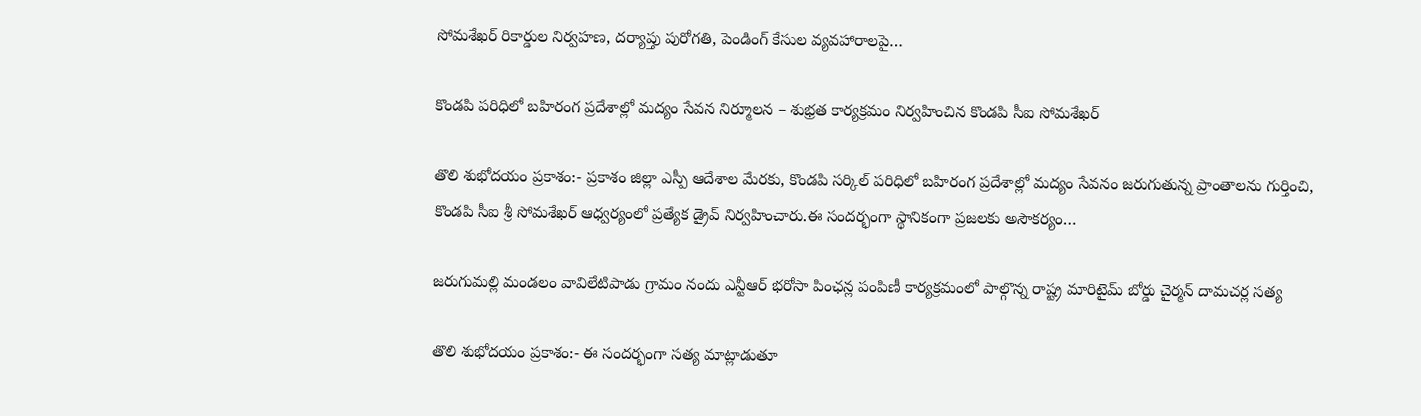సోమశేఖర్ రికార్డుల నిర్వహణ, దర్యాప్తు పురోగతి, పెండింగ్ కేసుల వ్యవహారాలపై…

కొండపి పరిధిలో బహిరంగ ప్రదేశాల్లో మద్యం సేవన నిర్మూలన – శుభ్రత కార్యక్రమం నిర్వహించిన కొండపి సీఐ సోమశేఖర్

తొలి శుభోదయం ప్రకాశం:- ప్రకాశం జిల్లా ఎస్పీ ఆదేశాల మేరకు, కొండపి సర్కిల్ పరిధిలో బహిరంగ ప్రదేశాల్లో మద్యం సేవనం జరుగుతున్న ప్రాంతాలను గుర్తించి, కొండపి సీఐ శ్రీ సోమశేఖర్ ఆధ్వర్యంలో ప్రత్యేక డ్రైవ్ నిర్వహించారు.ఈ సందర్భంగా స్థానికంగా ప్రజలకు అసౌకర్యం…

జరుగుమల్లి మండలం వావిలేటిపాడు గ్రామం నందు ఎన్టీఆర్ భరోసా పింఛన్ల పంపిణీ కార్యక్రమంలో పాల్గొన్న రాష్ట్ర మారిటైమ్ బోర్డు చైర్మన్ దామచర్ల సత్య

తొలి శుభోదయం ప్రకాశం:- ఈ సందర్భంగా సత్య మాట్లాడుతూ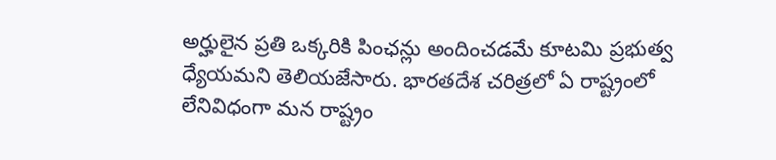అర్హులైన ప్రతి ఒక్కరికి పింఛన్లు అందించడమే కూటమి ప్రభుత్వ ధ్యేయమని తెలియజేసారు. భారతదేశ చరిత్రలో ఏ రాష్ట్రంలో లేనివిధంగా మన రాష్ట్రం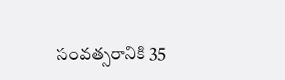సంవత్సరానికి 35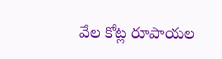వేల కోట్ల రూపాయల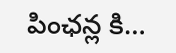పింఛన్ల కి…